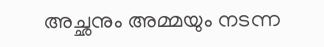അച്ഛനും അമ്മയും നടന്ന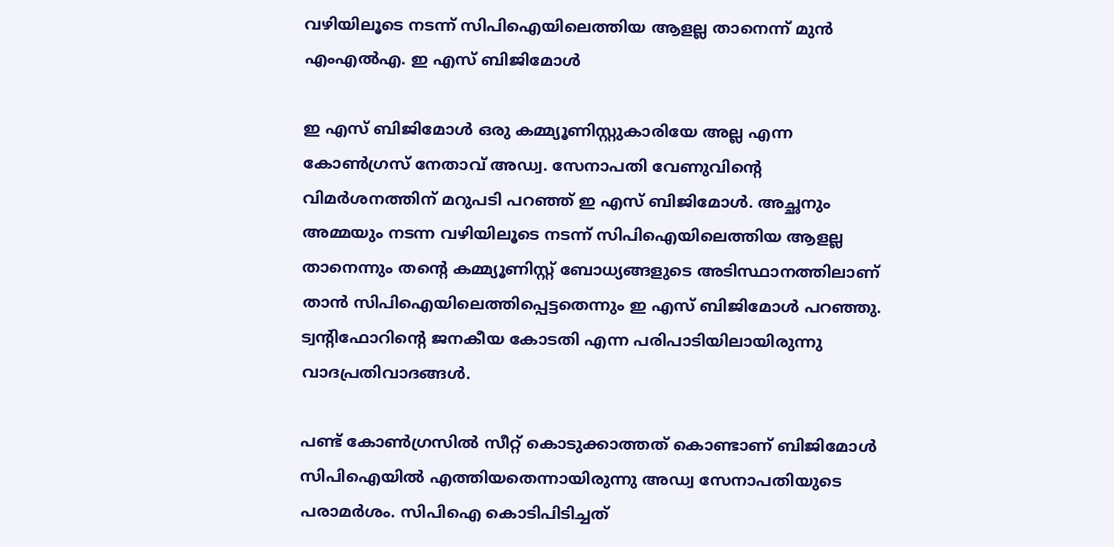വഴിയിലൂടെ നടന്ന് സിപിഐയിലെത്തിയ ആളല്ല താനെന്ന് മുൻ എംഎൽഎ. ഇ എസ് ബിജിമോൾ

ഇ എസ് ബിജിമോൾ ഒരു കമ്മ്യൂണിസ്റ്റുകാരിയേ അല്ല എന്ന കോൺഗ്രസ് നേതാവ് അഡ്വ. സേനാപതി വേണുവിന്റെ വിമർശനത്തിന് മറുപടി പറഞ്ഞ് ഇ എസ് ബിജിമോൾ. അച്ഛനും അമ്മയും നടന്ന വഴിയിലൂടെ നടന്ന് സിപിഐയിലെത്തിയ ആളല്ല താനെന്നും തന്റെ കമ്മ്യൂണിസ്റ്റ് ബോധ്യങ്ങളുടെ അടിസ്ഥാനത്തിലാണ് താൻ സിപിഐയിലെത്തിപ്പെട്ടതെന്നും ഇ എസ് ബിജിമോൾ പറഞ്ഞു. ട്വന്റിഫോറിന്റെ ജനകീയ കോടതി എന്ന പരിപാടിയിലായിരുന്നു വാദപ്രതിവാദങ്ങൾ.

പണ്ട് കോൺഗ്രസിൽ സീറ്റ് കൊടുക്കാത്തത് കൊണ്ടാണ് ബിജിമോൾ സിപിഐയിൽ എത്തിയതെന്നായിരുന്നു അഡ്വ സേനാപതിയുടെ പരാമർശം. സിപിഐ കൊടിപിടിച്ചത്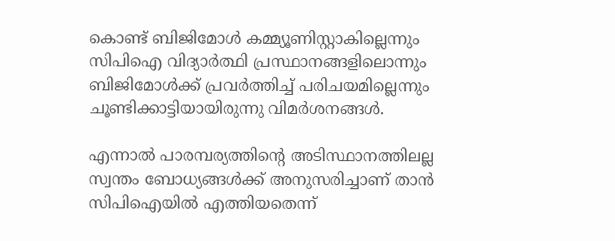കൊണ്ട് ബിജിമോൾ കമ്മ്യൂണിസ്റ്റാകില്ലെന്നും സിപിഐ വിദ്യാർത്ഥി പ്രസ്ഥാനങ്ങളിലൊന്നും ബിജിമോൾക്ക് പ്രവർത്തിച്ച് പരിചയമില്ലെന്നും ചൂണ്ടിക്കാട്ടിയായിരുന്നു വിമർശനങ്ങൾ.

എന്നാൽ പാരമ്പര്യത്തിന്റെ അടിസ്ഥാനത്തിലല്ല സ്വന്തം ബോധ്യങ്ങൾക്ക് അനുസരിച്ചാണ് താൻ സിപിഐയിൽ എത്തിയതെന്ന്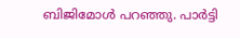ബിജിമോൾ പറഞ്ഞു. പാർട്ടി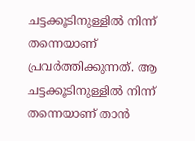ചട്ടക്കൂടിനുള്ളിൽ നിന്ന് തന്നെയാണ് പ്രവർത്തിക്കുന്നത്. ആ ചട്ടക്കൂടിനുള്ളിൽ നിന്ന് തന്നെയാണ് താൻ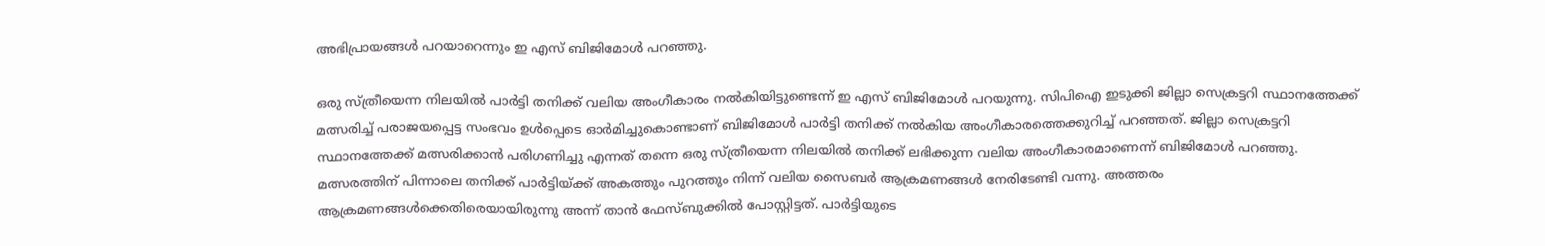അഭിപ്രായങ്ങൾ പറയാറെന്നും ഇ എസ് ബിജിമോൾ പറഞ്ഞു.

ഒരു സ്ത്രീയെന്ന നിലയിൽ പാർട്ടി തനിക്ക് വലിയ അംഗീകാരം നൽകിയിട്ടുണ്ടെന്ന് ഇ എസ് ബിജിമോൾ പറയുന്നു. സിപിഐ ഇടുക്കി ജില്ലാ സെക്രട്ടറി സ്ഥാനത്തേക്ക് മത്സരിച്ച് പരാജയപ്പെട്ട സംഭവം ഉൾപ്പെടെ ഓർമിച്ചുകൊണ്ടാണ് ബിജിമോൾ പാർട്ടി തനിക്ക് നൽകിയ അംഗീകാരത്തെക്കുറിച്ച് പറഞ്ഞത്. ജില്ലാ സെക്രട്ടറി സ്ഥാനത്തേക്ക് മത്സരിക്കാൻ പരിഗണിച്ചു എന്നത് തന്നെ ഒരു സ്ത്രീയെന്ന നിലയിൽ തനിക്ക് ലഭിക്കുന്ന വലിയ അംഗീകാരമാണെന്ന് ബിജിമോൾ പറഞ്ഞു. മത്സരത്തിന് പിന്നാലെ തനിക്ക് പാർട്ടിയ്ക്ക് അകത്തും പുറത്തും നിന്ന് വലിയ സൈബർ ആക്രമണങ്ങൾ നേരിടേണ്ടി വന്നു. അത്തരം ആക്രമണങ്ങൾക്കെതിരെയായിരുന്നു അന്ന് താൻ ഫേസ്ബുക്കിൽ പോസ്റ്റിട്ടത്. പാർട്ടിയുടെ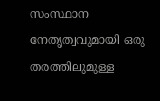സംസ്ഥാന നേതൃത്വവുമായി ഒരു തരത്തിലുമുള്ള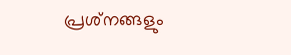പ്രശ്‌നങ്ങളും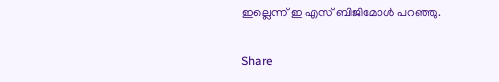ഇല്ലെന്ന് ഇ എസ് ബിജിമോൾ പറഞ്ഞു.

Share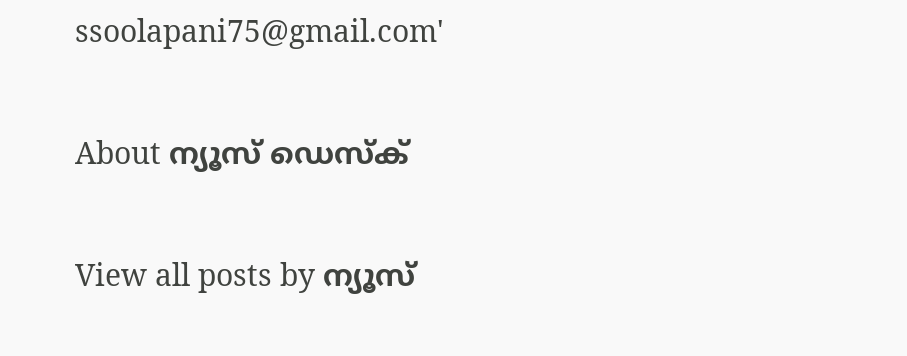ssoolapani75@gmail.com'

About ന്യൂസ് ഡെസ്ക്

View all posts by ന്യൂസ്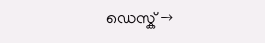ഡെസ്ക് →